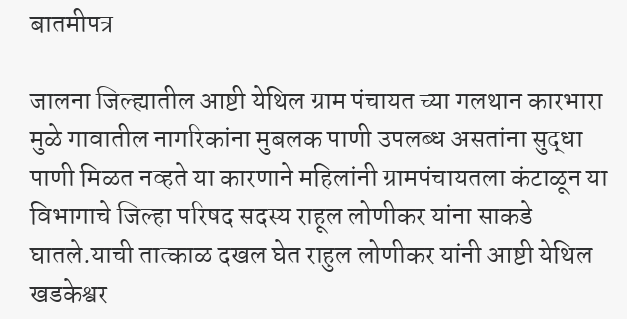बातमीपत्र

जालना जिल्ह्यातील आष्टी येथिल ग्राम पंचायत च्या गलथान कारभारा मुळे गावातील नागरिकांना मुबलक पाणी उपलब्ध असतांना सुद्धा पाणी मिळत नव्हते या कारणाने महिलांनी ग्रामपंचायतला कंटाळून या विभागाचे जिल्हा परिषद सदस्य राहूल लोणीकर यांना साकडे घातले.याची तात्काळ दखल घेत राहुल लोणीकर यांनी आष्टी येथिल खडकेश्वर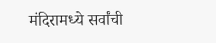मंदिरामध्ये सर्वांची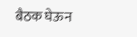बैठक घेऊन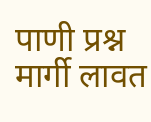पाणी प्रश्न मार्गी लावत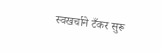स्वखर्चाने टँकर सुरू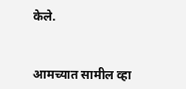केले.


आमच्यात सामील व्हा